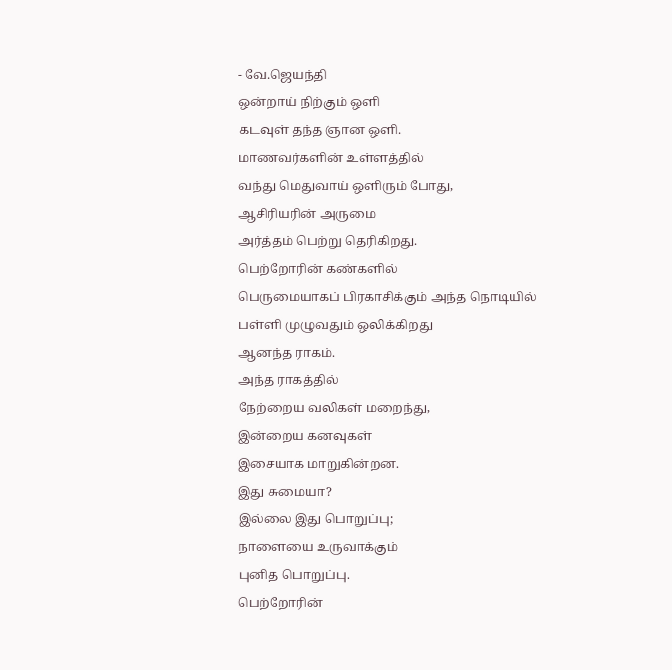- வே.ஜெயந்தி
ஒன்றாய் நிற்கும் ஒளி
கடவுள் தந்த ஞான ஒளி.
மாணவர்களின் உள்ளத்தில்
வந்து மெதுவாய் ஒளிரும் போது,
ஆசிரியரின் அருமை
அர்த்தம் பெற்று தெரிகிறது.
பெற்றோரின் கண்களில்
பெருமையாகப் பிரகாசிக்கும் அந்த நொடியில்
பள்ளி முழுவதும் ஒலிக்கிறது
ஆனந்த ராகம்.
அந்த ராகத்தில்
நேற்றைய வலிகள் மறைந்து,
இன்றைய கனவுகள்
இசையாக மாறுகின்றன.
இது சுமையா?
இல்லை இது பொறுப்பு;
நாளையை உருவாக்கும்
புனித பொறுப்பு.
பெற்றோரின்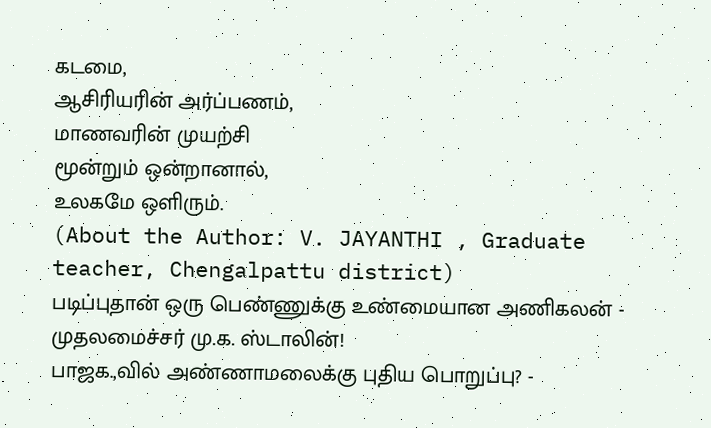கடமை,
ஆசிரியரின் அர்ப்பணம்,
மாணவரின் முயற்சி
மூன்றும் ஒன்றானால்,
உலகமே ஒளிரும்.
(About the Author: V. JAYANTHI , Graduate teacher, Chengalpattu district)
படிப்புதான் ஒரு பெண்ணுக்கு உண்மையான அணிகலன் - முதலமைச்சர் மு.க. ஸ்டாலின்!
பாஜக.,வில் அண்ணாமலைக்கு புதிய பொறுப்பு? -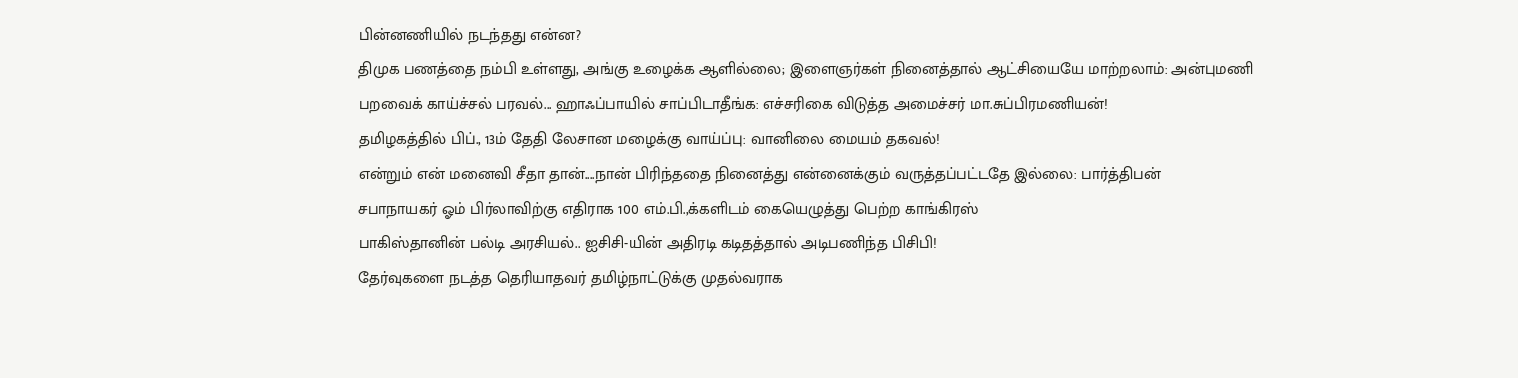பின்னணியில் நடந்தது என்ன?
திமுக பணத்தை நம்பி உள்ளது, அங்கு உழைக்க ஆளில்லை; இளைஞர்கள் நினைத்தால் ஆட்சியையே மாற்றலாம்: அன்புமணி
பறவைக் காய்ச்சல் பரவல்... ஹாஃப்பாயில் சாப்பிடாதீங்க: எச்சரிகை விடுத்த அமைச்சர் மா.சுப்பிரமணியன்!
தமிழகத்தில் பிப்., 13ம் தேதி லேசான மழைக்கு வாய்ப்பு: வானிலை மையம் தகவல்!
என்றும் என் மனைவி சீதா தான்....நான் பிரிந்ததை நினைத்து என்னைக்கும் வருத்தப்பட்டதே இல்லை: பார்த்திபன்
சபாநாயகர் ஓம் பிர்லாவிற்கு எதிராக 100 எம்.பி.,க்களிடம் கையெழுத்து பெற்ற காங்கிரஸ்
பாகிஸ்தானின் பல்டி அரசியல்.. ஐசிசி-யின் அதிரடி கடிதத்தால் அடிபணிந்த பிசிபி!
தேர்வுகளை நடத்த தெரியாதவர் தமிழ்நாட்டுக்கு முதல்வராக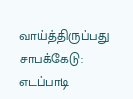வாய்த்திருப்பது சாபக்கேடு: எடப்பாடி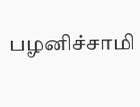பழனிச்சாமி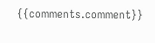{{comments.comment}}